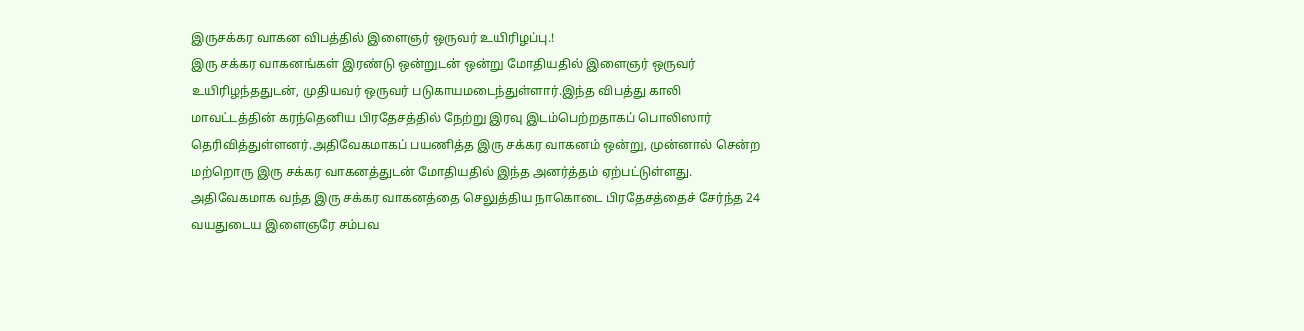இருசக்கர வாகன விபத்தில் இளைஞர் ஒருவர் உயிரிழப்பு.!
இரு சக்கர வாகனங்கள் இரண்டு ஒன்றுடன் ஒன்று மோதியதில் இளைஞர் ஒருவர் உயிரிழந்ததுடன், முதியவர் ஒருவர் படுகாயமடைந்துள்ளார்.இந்த விபத்து காலி மாவட்டத்தின் கரந்தெனிய பிரதேசத்தில் நேற்று இரவு இடம்பெற்றதாகப் பொலிஸார் தெரிவித்துள்ளனர்.அதிவேகமாகப் பயணித்த இரு சக்கர வாகனம் ஒன்று, முன்னால் சென்ற மற்றொரு இரு சக்கர வாகனத்துடன் மோதியதில் இந்த அனர்த்தம் ஏற்பட்டுள்ளது.
அதிவேகமாக வந்த இரு சக்கர வாகனத்தை செலுத்திய நாகொடை பிரதேசத்தைச் சேர்ந்த 24 வயதுடைய இளைஞரே சம்பவ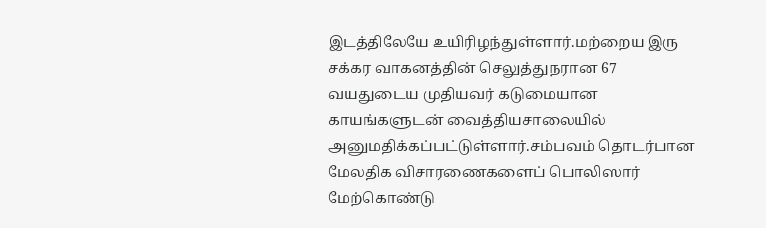இடத்திலேயே உயிரிழந்துள்ளார்.மற்றைய இரு சக்கர வாகனத்தின் செலுத்துநரான 67 வயதுடைய முதியவர் கடுமையான காயங்களுடன் வைத்தியசாலையில் அனுமதிக்கப்பட்டுள்ளார்.சம்பவம் தொடர்பான மேலதிக விசாரணைகளைப் பொலிஸார் மேற்கொண்டு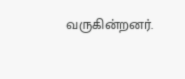வருகின்றனர்.